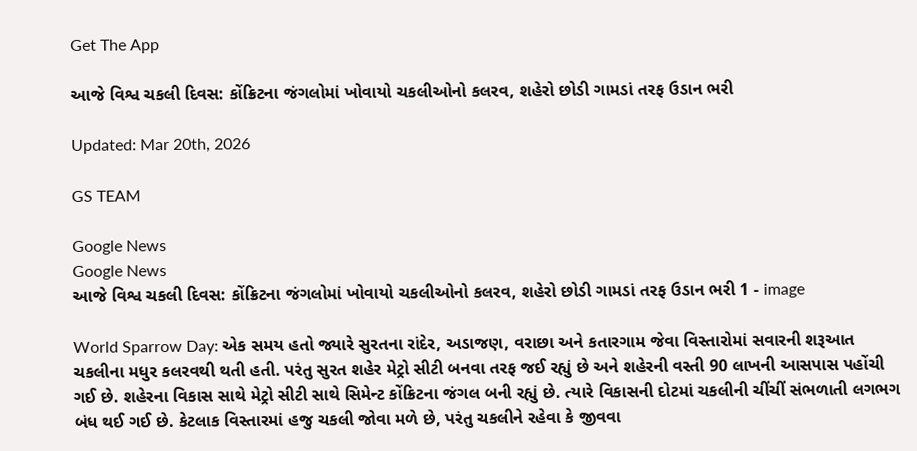Get The App

આજે વિશ્વ ચકલી દિવસ: કોંક્રિટના જંગલોમાં ખોવાયો ચકલીઓનો કલરવ, શહેરો છોડી ગામડાં તરફ ઉડાન ભરી

Updated: Mar 20th, 2026

GS TEAM

Google News
Google News
આજે વિશ્વ ચકલી દિવસ: કોંક્રિટના જંગલોમાં ખોવાયો ચકલીઓનો કલરવ, શહેરો છોડી ગામડાં તરફ ઉડાન ભરી 1 - image

World Sparrow Day: એક સમય હતો જ્યારે સુરતના રાંદેર, અડાજણ, વરાછા અને કતારગામ જેવા વિસ્તારોમાં સવારની શરૂઆત ચકલીના મધુર કલરવથી થતી હતી. પરંતુ સુરત શહેર મેટ્રો સીટી બનવા તરફ જઈ રહ્યું છે અને શહેરની વસ્તી 90 લાખની આસપાસ પહોંચી ગઈ છે. શહેરના વિકાસ સાથે મેટ્રો સીટી સાથે સિમેન્ટ કોંક્રિટના જંગલ બની રહ્યું છે. ત્યારે વિકાસની દોટમાં ચકલીની ચીંચીં સંભળાતી લગભગ બંધ થઈ ગઈ છે. કેટલાક વિસ્તારમાં હજુ ચકલી જોવા મળે છે, પરંતુ ચકલીને રહેવા કે જીવવા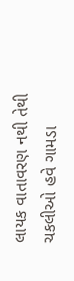લાયક વાતાવરણ નથી તેથી ચકલીઓ હવે ગામડા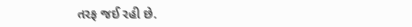તરફ જઈ રહી છે.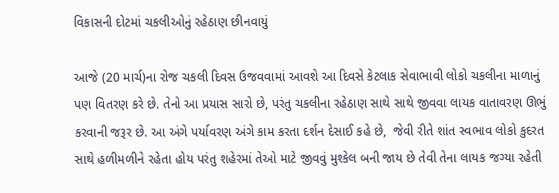વિકાસની દોટમાં ચકલીઓનું રહેઠાણ છીનવાયું

આજે (20 માર્ચ)ના રોજ ચકલી દિવસ ઉજવવામાં આવશે આ દિવસે કેટલાક સેવાભાવી લોકો ચકલીના માળાનું પણ વિતરણ કરે છે. તેનો આ પ્રયાસ સારો છે, પરંતુ ચકલીના રહેઠાણ સાથે સાથે જીવવા લાયક વાતાવરણ ઊભું કરવાની જરૂર છે. આ અંગે પર્યાવરણ અંગે કામ કરતા દર્શન દેસાઈ કહે છે,  જેવી રીતે શાંત સ્વભાવ લોકો કુદરત સાથે હળીમળીને રહેતા હોય પરંતુ શહેરમાં તેઓ માટે જીવવું મુશ્કેલ બની જાય છે તેવી તેના લાયક જગ્યા રહેતી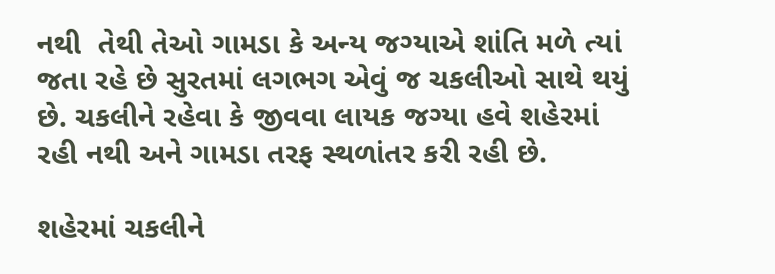નથી  તેથી તેઓ ગામડા કે અન્ય જગ્યાએ શાંતિ મળે ત્યાં જતા રહે છે સુરતમાં લગભગ એવું જ ચકલીઓ સાથે થયું છે. ચકલીને રહેવા કે જીવવા લાયક જગ્યા હવે શહેરમાં રહી નથી અને ગામડા તરફ સ્થળાંતર કરી રહી છે.

શહેરમાં ચકલીને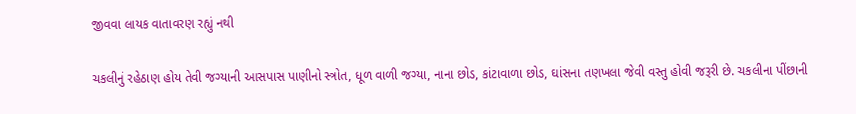જીવવા લાયક વાતાવરણ રહ્યું નથી

ચકલીનું રહેઠાણ હોય તેવી જગ્યાની આસપાસ પાણીનો સ્ત્રોત, ધૂળ વાળી જગ્યા, નાના છોડ, કાંટાવાળા છોડ, ઘાંસના તણખલા જેવી વસ્તુ હોવી જરૂરી છે. ચકલીના પીંછાની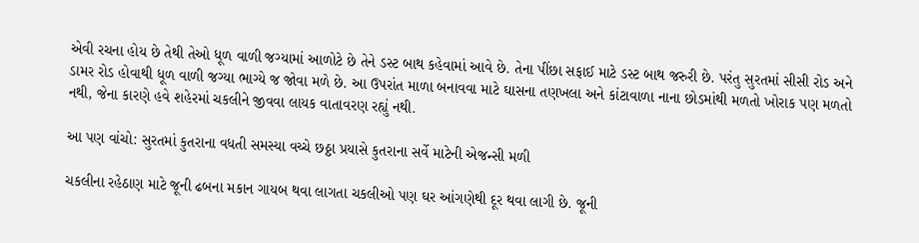એવી રચના હોય છે તેથી તેઓ ધૂળ વાળી જગ્યામાં આળોટે છે તેને ડસ્ટ બાથ કહેવામાં આવે છે. તેના પીંછા સફાઈ માટે ડસ્ટ બાથ જરુરી છે. પરંતુ સુરતમાં સીસી રોડ અને ડામર રોડ હોવાથી ધૂળ વાળી જગ્યા ભાગ્યે જ જોવા મળે છે. આ ઉપરાંત માળા બનાવવા માટે ઘાસના તણખલા અને કાંટાવાળા નાના છોડમાંથી મળતો ખોરાક પણ મળતો નથી, જેના કારણે હવે શહેરમાં ચકલીને જીવવા લાયક વાતાવરણ રહ્યું નથી.

આ પણ વાંચો: સુરતમાં કુતરાના વધતી સમસ્યા વચ્ચે છઠ્ઠા પ્રયાસે કુતરાના સર્વે માટેની એજન્સી મળી

ચકલીના રહેઠાણ માટે જૂની ઢબના મકાન ગાયબ થવા લાગતા ચકલીઓ પણ ઘર આંગણેથી દૂર થવા લાગી છે. જૂની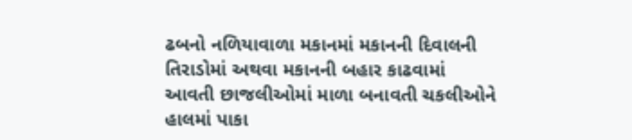ઢબનો નળિયાવાળા મકાનમાં મકાનની દિવાલની તિરાડોમાં અથવા મકાનની બહાર કાઢવામાં આવતી છાજલીઓમાં માળા બનાવતી ચકલીઓને હાલમાં પાકા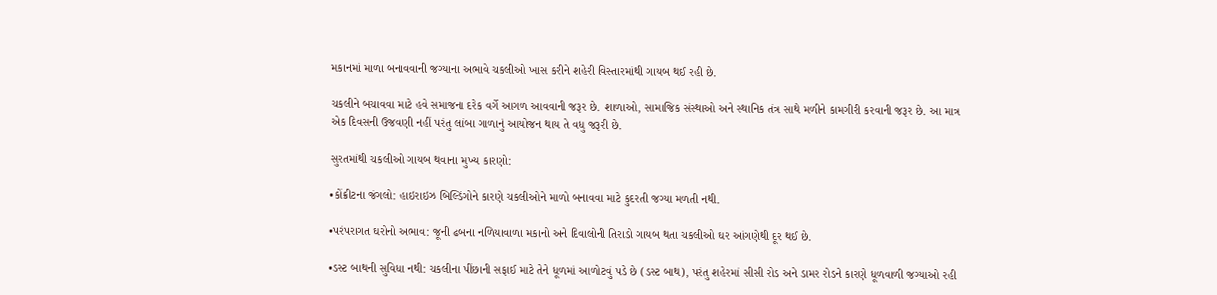મકાનમાં માળા બનાવવાની જગ્યાના અભાવે ચકલીઓ ખાસ કરીને શહેરી વિસ્તારમાંથી ગાયબ થઈ રહી છે.

ચકલીને બચાવવા માટે હવે સમાજના દરેક વર્ગે આગળ આવવાની જરૂર છે. શાળાઓ, સામાજિક સંસ્થાઓ અને સ્થાનિક તંત્ર સાથે મળીને કામગીરી કરવાની જરૂર છે. આ માત્ર એક દિવસની ઉજવણી નહીં પરંતુ લાંબા ગાળાનું આયોજન થાય તે વધુ જરૂરી છે.

સુરતમાંથી ચકલીઓ ગાયબ થવાના મુખ્ય કારણો:

•કોંક્રીટના જંગલો: હાઇરાઇઝ બિલ્ડિંગોને કારણે ચકલીઓને માળો બનાવવા માટે કુદરતી જગ્યા મળતી નથી.

•પરંપરાગત ઘરોનો અભાવ: જૂની ઢબના નળિયાવાળા મકાનો અને દિવાલોની તિરાડો ગાયબ થતા ચકલીઓ ઘર આંગણેથી દૂર થઈ છે.

•ડસ્ટ બાથની સુવિધા નથી: ચકલીના પીંછાની સફાઈ માટે તેને ધૂળમાં આળોટવું પડે છે (ડસ્ટ બાથ), પરંતુ શહેરમાં સીસી રોડ અને ડામર રોડને કારણે ધૂળવાળી જગ્યાઓ રહી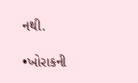નથી.

•ખોરાકની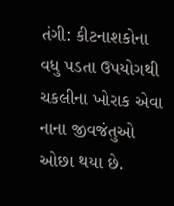તંગી: કીટનાશકોના વધુ પડતા ઉપયોગથી ચકલીના ખોરાક એવા નાના જીવજંતુઓ ઓછા થયા છે.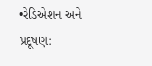•રેડિએશન અને પ્રદૂષણ: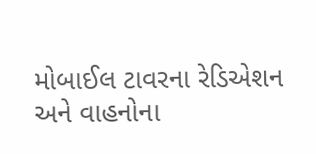મોબાઈલ ટાવરના રેડિએશન અને વાહનોના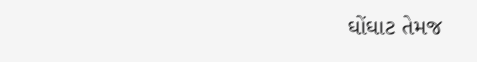ઘોંઘાટ તેમજ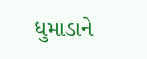ધુમાડાને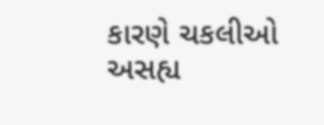કારણે ચકલીઓ અસહ્ય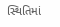સ્થિતિમાં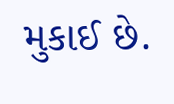મુકાઈ છે.